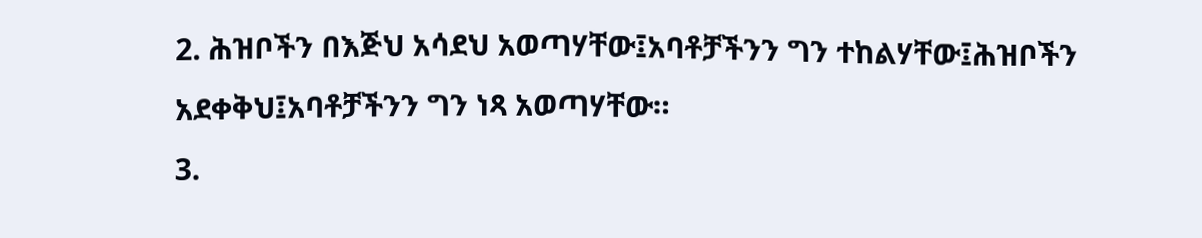2. ሕዝቦችን በእጅህ አሳደህ አወጣሃቸው፤አባቶቻችንን ግን ተከልሃቸው፤ሕዝቦችን አደቀቅህ፤አባቶቻችንን ግን ነጻ አወጣሃቸው።
3.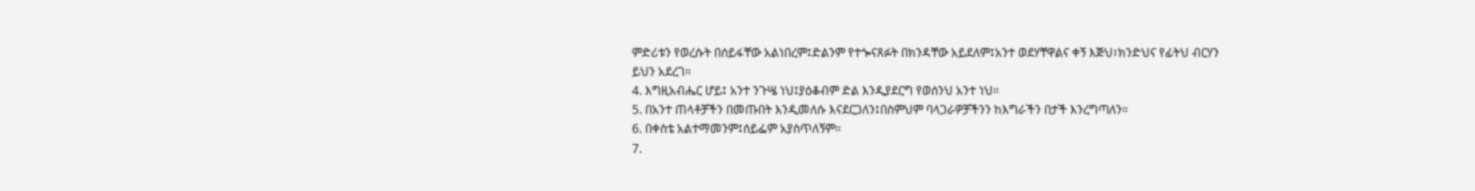ምድሪቱን የወረሱት በሰይፋቸው አልነበረም፤ድልንም የተጐናጸፉት በክንዳቸው አይደለም፤አንተ ወደሃቸዋልና ቀኝ እጅህ፣ክንድህና የፊትህ ብርሃን ይህን አደረገ።
4. እግዚአብሔር ሆይ፤ አንተ ንጉሤ ነህ፤ያዕቆብም ድል እንዲያደርግ የወሰንህ አንተ ነህ።
5. በአንተ ጠላቶቻችን በመጡበት እንዲመለሱ እናደርጋለን፤በስምህም ባላጋራዎቻችንን ከእግራችን በታች እንረግጣለን።
6. በቀስቴ አልተማመንም፤ሰይፌም አያስጥለኝም።
7.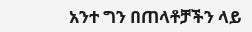አንተ ግን በጠላቶቻችን ላይ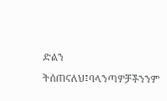ድልን ትሰጠናለህ፤ባላንጣዎቻችንንም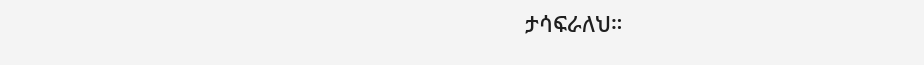ታሳፍራለህ።